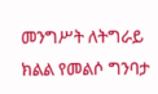መንግሥት ለትግራይ ክልል የመልሶ ግንባታ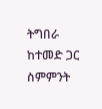ትግበራ ከተመድ ጋር ስምምንት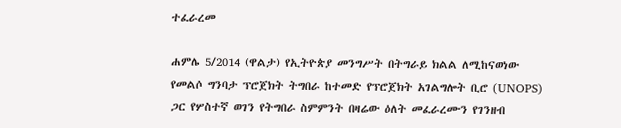ተፈራረመ

ሐምሌ 5/2014 (ዋልታ) የኢትዮጵያ መንግሥት በትግራይ ክልል ለሚከናወነው የመልሶ ግንባታ ፕሮጀክት ትግበራ ከተመድ የፕሮጀክት አገልግሎት ቢሮ (UNOPS) ጋር የሦስተኛ ወገን የትግበራ ስምምንት በዛሬው ዕለት መፈራረሙን የገንዘብ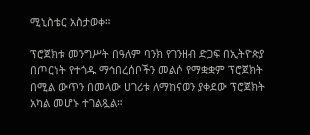ሚኒስቴር አስታወቀ።

ፕሮጀክቱ መንግሥት በዓለም ባንክ የገንዘብ ድጋፍ በኢትዮጵያ በጦርነት የተጎዱ ማኅበረሰቦችን መልሶ የማቋቋም ፕሮጀክት በሚል ውጥን በመላው ሀገሪቱ ለማከናወን ያቀደው ፕሮጀክት አካል መሆኑ ተገልጿል።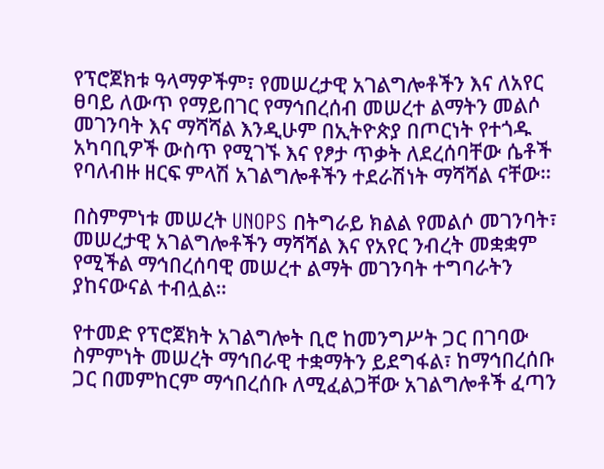የፕሮጀክቱ ዓላማዎችም፣ የመሠረታዊ አገልግሎቶችን እና ለአየር ፀባይ ለውጥ የማይበገር የማኅበረሰብ መሠረተ ልማትን መልሶ መገንባት እና ማሻሻል እንዲሁም በኢትዮጵያ በጦርነት የተጎዱ አካባቢዎች ውስጥ የሚገኙ እና የፆታ ጥቃት ለደረሰባቸው ሴቶች የባለብዙ ዘርፍ ምላሽ አገልግሎቶችን ተደራሽነት ማሻሻል ናቸው።

በስምምነቱ መሠረት UNOPS በትግራይ ክልል የመልሶ መገንባት፣ መሠረታዊ አገልግሎቶችን ማሻሻል እና የአየር ንብረት መቋቋም የሚችል ማኅበረሰባዊ መሠረተ ልማት መገንባት ተግባራትን ያከናውናል ተብሏል።

የተመድ የፕሮጀክት አገልግሎት ቢሮ ከመንግሥት ጋር በገባው ስምምነት መሠረት ማኅበራዊ ተቋማትን ይደግፋል፣ ከማኅበረሰቡ ጋር በመምከርም ማኅበረሰቡ ለሚፈልጋቸው አገልግሎቶች ፈጣን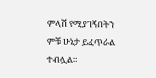ምላሽ የሚያገኝበትን ምቹ ሁኔታ ይፈጥራል ተብሏል።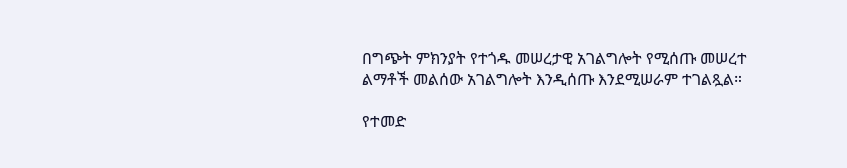በግጭት ምክንያት የተጎዱ መሠረታዊ አገልግሎት የሚሰጡ መሠረተ ልማቶች መልሰው አገልግሎት እንዲሰጡ እንደሚሠራም ተገልጿል።

የተመድ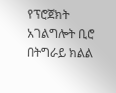የፕሮጀክት አገልግሎት ቢሮ በትግራይ ክልል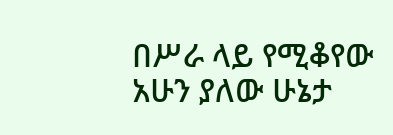በሥራ ላይ የሚቆየው አሁን ያለው ሁኔታ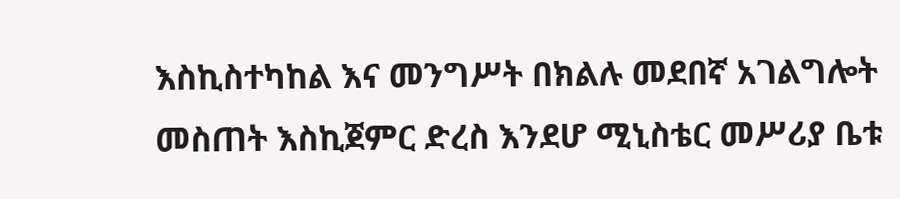እስኪስተካከል እና መንግሥት በክልሉ መደበኛ አገልግሎት መስጠት እስኪጀምር ድረስ እንደሆ ሚኒስቴር መሥሪያ ቤቱ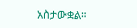አስታውቋል።